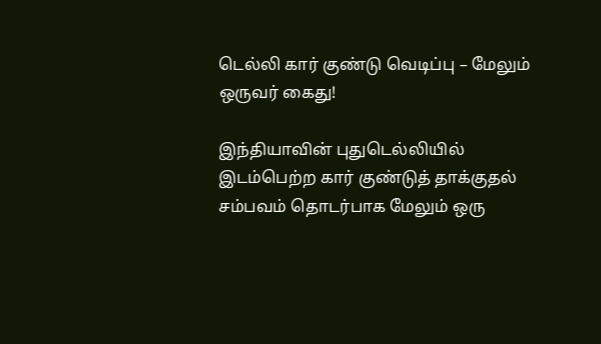டெல்லி கார் குண்டு வெடிப்பு – மேலும் ஒருவர் கைது!

இந்தியாவின் புதுடெல்லியில் இடம்பெற்ற கார் குண்டுத் தாக்குதல் சம்பவம் தொடர்பாக மேலும் ஒரு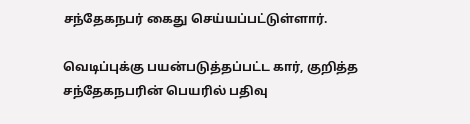சந்தேகநபர் கைது செய்யப்பட்டுள்ளார்.

வெடிப்புக்கு பயன்படுத்தப்பட்ட கார், குறித்த சந்தேகநபரின் பெயரில் பதிவு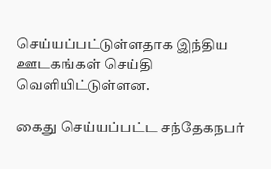செய்யப்பட்டுள்ளதாக இந்திய ஊடகங்கள் செய்தி வெளியிட்டுள்ளன.

கைது செய்யப்பட்ட சந்தேகநபர்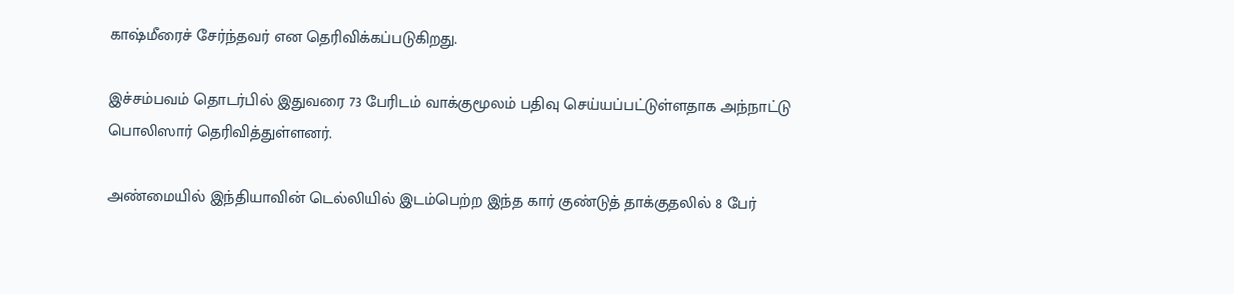காஷ்மீரைச் சேர்ந்தவர் என தெரிவிக்கப்படுகிறது.

இச்சம்பவம் தொடர்பில் இதுவரை 73 பேரிடம் வாக்குமூலம் பதிவு செய்யப்பட்டுள்ளதாக அந்நாட்டு பொலிஸார் தெரிவித்துள்ளனர்.

அண்மையில் இந்தியாவின் டெல்லியில் இடம்பெற்ற இந்த கார் குண்டுத் தாக்குதலில் 8 பேர்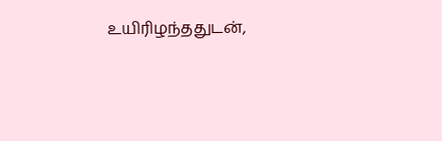உயிரிழந்ததுடன்,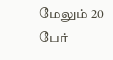மேலும் 20 பேர்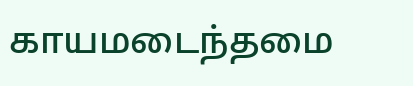காயமடைந்தமை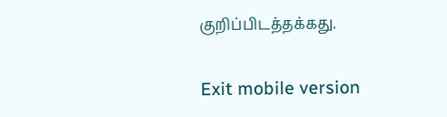குறிப்பிடத்தக்கது.

Exit mobile version